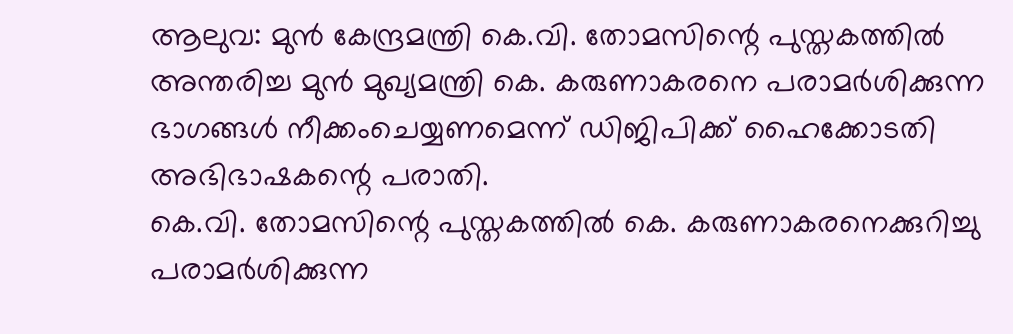ആലുവ: മുൻ കേന്ദ്രമന്ത്രി കെ.വി. തോമസിന്റെ പുസ്തകത്തിൽ അന്തരിച്ച മുൻ മുഖ്യമന്ത്രി കെ. കരുണാകരനെ പരാമർശിക്കുന്ന ഭാഗങ്ങൾ നീക്കംചെയ്യണമെന്ന് ഡിജിപിക്ക് ഹൈക്കോടതി അഭിഭാഷകന്റെ പരാതി.
കെ.വി. തോമസിന്റെ പുസ്തകത്തിൽ കെ. കരുണാകരനെക്കുറിച്ചു പരാമർശിക്കുന്ന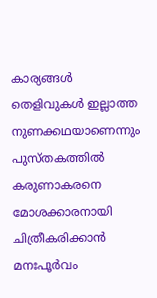കാര്യങ്ങൾ തെളിവുകൾ ഇല്ലാത്ത നുണക്കഥയാണെന്നും പുസ്തകത്തിൽ കരുണാകരനെ മോശക്കാരനായി ചിത്രീകരിക്കാൻ മനഃപൂർവം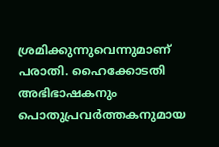ശ്രമിക്കുന്നുവെന്നുമാണ് പരാതി. ഹൈക്കോടതി അഭിഭാഷകനും പൊതുപ്രവർത്തകനുമായ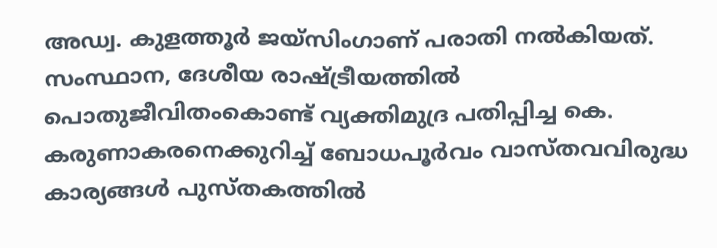അഡ്വ. കുളത്തൂർ ജയ്സിംഗാണ് പരാതി നൽകിയത്.
സംസ്ഥാന, ദേശീയ രാഷ്ട്രീയത്തിൽ പൊതുജീവിതംകൊണ്ട് വ്യക്തിമുദ്ര പതിപ്പിച്ച കെ. കരുണാകരനെക്കുറിച്ച് ബോധപൂർവം വാസ്തവവിരുദ്ധ കാര്യങ്ങൾ പുസ്തകത്തിൽ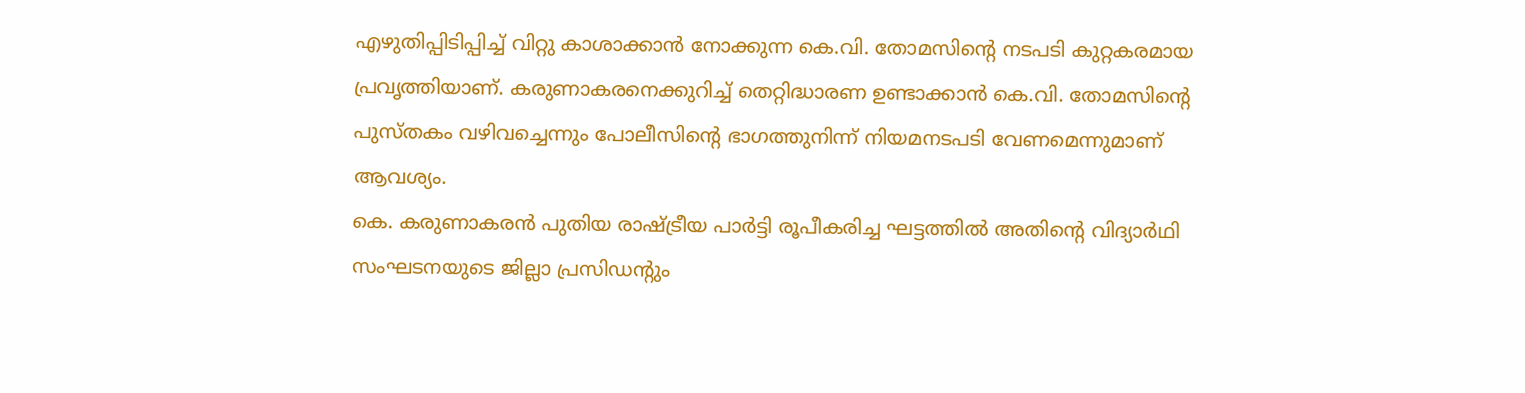എഴുതിപ്പിടിപ്പിച്ച് വിറ്റു കാശാക്കാൻ നോക്കുന്ന കെ.വി. തോമസിന്റെ നടപടി കുറ്റകരമായ പ്രവൃത്തിയാണ്. കരുണാകരനെക്കുറിച്ച് തെറ്റിദ്ധാരണ ഉണ്ടാക്കാൻ കെ.വി. തോമസിന്റെ പുസ്തകം വഴിവച്ചെന്നും പോലീസിന്റെ ഭാഗത്തുനിന്ന് നിയമനടപടി വേണമെന്നുമാണ് ആവശ്യം.
കെ. കരുണാകരൻ പുതിയ രാഷ്ട്രീയ പാർട്ടി രൂപീകരിച്ച ഘട്ടത്തിൽ അതിന്റെ വിദ്യാർഥി സംഘടനയുടെ ജില്ലാ പ്രസിഡന്റും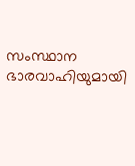സംസ്ഥാന ഭാരവാഹിയുമായി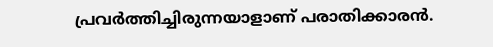പ്രവർത്തിച്ചിരുന്നയാളാണ് പരാതിക്കാരൻ.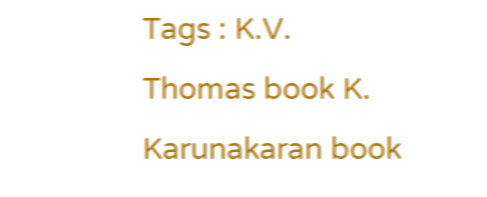Tags : K.V. Thomas book K. Karunakaran book